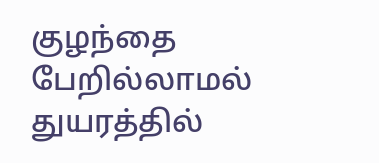குழந்தை பேறில்லாமல் துயரத்தில்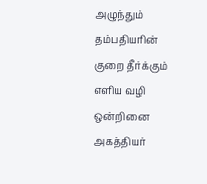அழுந்தும் தம்பதியரின் குறை தீர்க்கும் எளிய வழி ஒன்றினை அகத்தியர்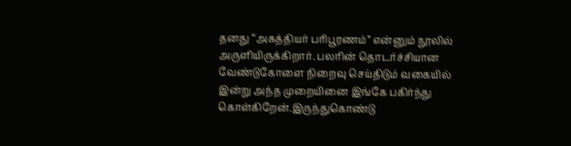தனது “அகத்தியர் பரிபூரணம்” என்னும் நூலில் அருளியிருக்கிறார். பலரின் தொடர்ச்சியான வேண்டுகோளை நிறைவு செய்திடும் வகையில் இன்று அந்த முறையினை இங்கே பகிர்ந்து கொள்கிறேன்.இருந்துகொண்டு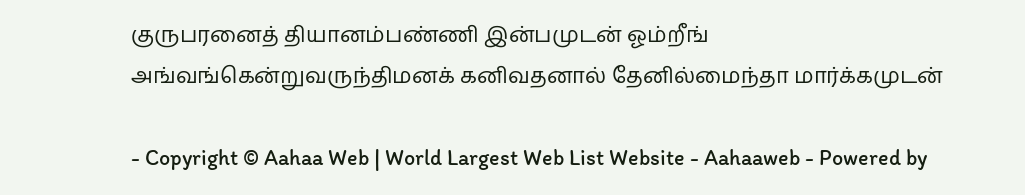குருபரனைத் தியானம்பண்ணி இன்பமுடன் ஓம்றீங் அங்வங்கென்றுவருந்திமனக் கனிவதனால் தேனில்மைந்தா மார்க்கமுடன்

- Copyright © Aahaa Web | World Largest Web List Website - Aahaaweb - Powered by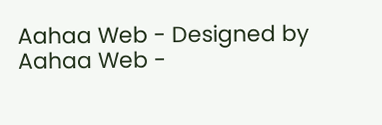Aahaa Web - Designed by Aahaa Web -